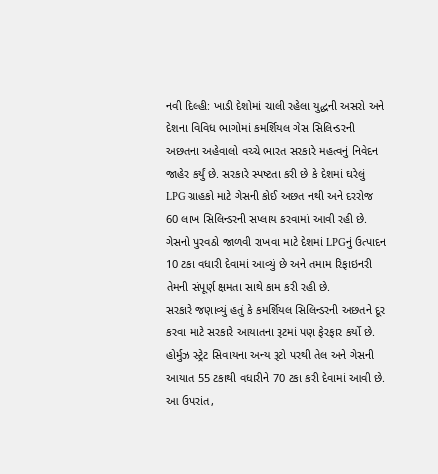નવી દિલ્હી: ખાડી દેશોમાં ચાલી રહેલા યુદ્ધની અસરો અને દેશના વિવિધ ભાગોમાં કમર્શિયલ ગેસ સિલિન્ડરની અછતના અહેવાલો વચ્ચે ભારત સરકારે મહત્વનું નિવેદન જાહેર કર્યું છે. સરકારે સ્પષ્ટતા કરી છે કે દેશમાં ઘરેલું LPG ગ્રાહકો માટે ગેસની કોઈ અછત નથી અને દરરોજ 60 લાખ સિલિન્ડરની સપ્લાય કરવામાં આવી રહી છે. ગેસનો પુરવઠો જાળવી રાખવા માટે દેશમાં LPGનું ઉત્પાદન 10 ટકા વધારી દેવામાં આવ્યું છે અને તમામ રિફાઇનરી તેમની સંપૂર્ણ ક્ષમતા સાથે કામ કરી રહી છે.
સરકારે જણાવ્યું હતું કે કમર્શિયલ સિલિન્ડરની અછતને દૂર કરવા માટે સરકારે આયાતના રૂટમાં પણ ફેરફાર કર્યો છે. હોર્મુઝ સ્ટ્રેટ સિવાયના અન્ય રૂટો પરથી તેલ અને ગેસની આયાત 55 ટકાથી વધારીને 70 ટકા કરી દેવામાં આવી છે.
આ ઉપરાંત,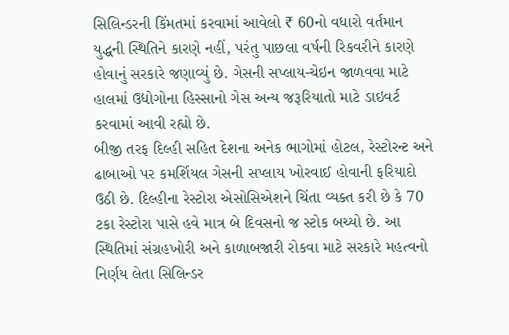સિલિન્ડરની કિંમતમાં કરવામાં આવેલો ₹ 60નો વધારો વર્તમાન યુદ્ધની સ્થિતિને કારણે નહીં, પરંતુ પાછલા વર્ષની રિકવરીને કારણે હોવાનું સરકારે જણાવ્યું છે. ગેસની સપ્લાય-ચેઇન જાળવવા માટે હાલમાં ઉદ્યોગોના હિસ્સાનો ગેસ અન્ય જરૂરિયાતો માટે ડાઇવર્ટ કરવામાં આવી રહ્યો છે.
બીજી તરફ દિલ્હી સહિત દેશના અનેક ભાગોમાં હોટલ, રેસ્ટોરન્ટ અને ઢાબાઓ પર કમર્શિયલ ગેસની સપ્લાય ખોરવાઈ હોવાની ફરિયાદો ઉઠી છે. દિલ્હીના રેસ્ટોરા એસોસિએશને ચિંતા વ્યક્ત કરી છે કે 70 ટકા રેસ્ટોરા પાસે હવે માત્ર બે દિવસનો જ સ્ટોક બચ્યો છે. આ સ્થિતિમાં સંગ્રહખોરી અને કાળાબજારી રોકવા માટે સરકારે મહત્વનો નિર્ણય લેતા સિલિન્ડર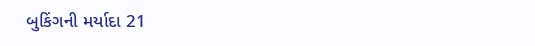બુકિંગની મર્યાદા 21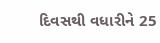દિવસથી વધારીને 25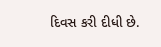દિવસ કરી દીધી છે.